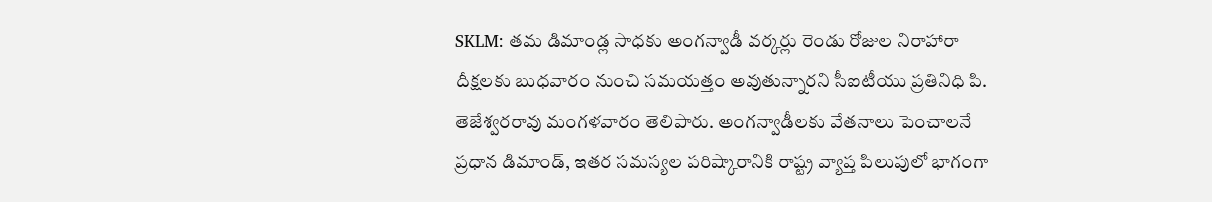SKLM: తమ డిమాండ్ల సాధకు అంగన్వాడీ వర్కర్లు రెండు రోజుల నిరాహారా దీక్షలకు బుధవారం నుంచి సమయత్తం అవుతున్నారని సీఐటీయు ప్రతినిధి పి. తెజేశ్వరరావు మంగళవారం తెలిపారు. అంగన్వాడీలకు వేతనాలు పెంచాలనే ప్రధాన డిమాండ్, ఇతర సమస్యల పరిష్కారానికి రాష్ట్ర వ్యాప్త పిలుపులో భాగంగా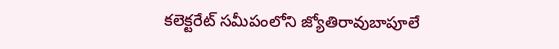కలెక్టరేట్ సమీపంలోని జ్యోతిరావుబాపూలే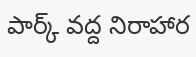పార్క్ వద్ద నిరాహార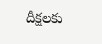దీక్షలకు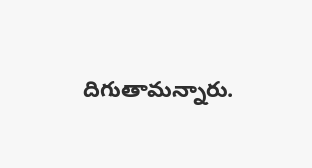దిగుతామన్నారు.